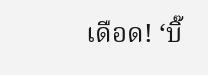เดือด! ‘บิ๊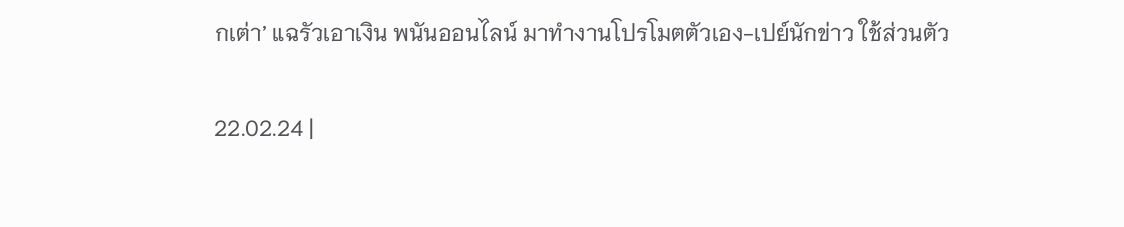กเต่า’ แฉรัวเอาเงิน พนันออนไลน์ มาทำงานโปรโมตตัวเอง-เปย์นักข่าว ใช้ส่วนตัว

22.02.24 |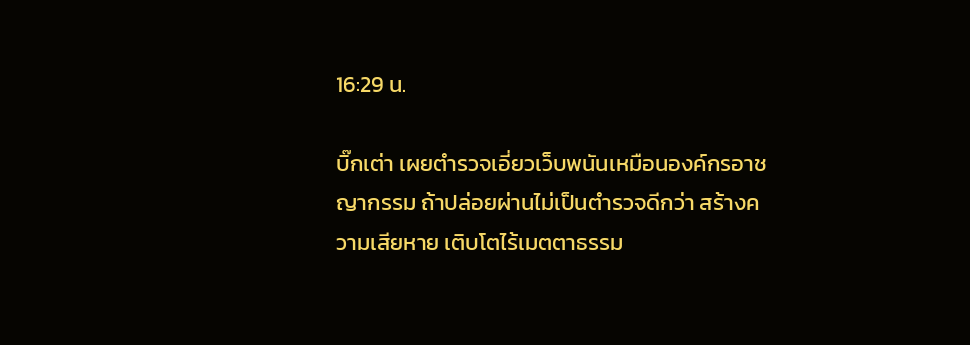16:29 น.

บิ๊กเต่า เผยตำรวจเอี่ยวเว็บพนันเหมือนองค์กรอาชญากรรม ถ้าปล่อยผ่านไม่เป็นตำรวจดีกว่า สร้างความเสียหาย เติบโตไร้เมตตาธรรม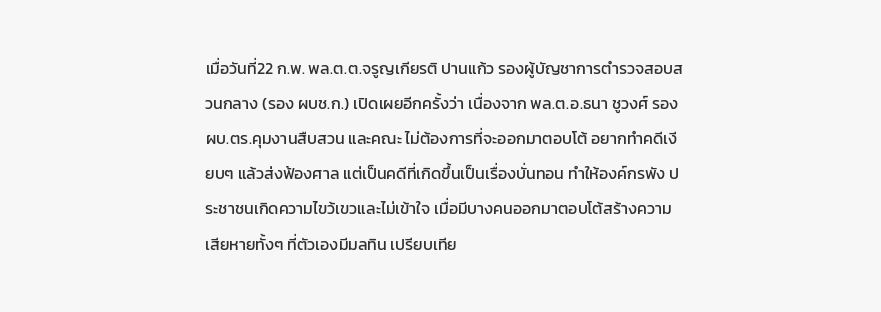เมื่อวันที่22 ก.พ. พล.ต.ต.จรูญเกียรติ ปานแก้ว รองผู้บัญชาการตำรวจสอบสวนกลาง (รอง ผบช.ก.) เปิดเผยอีกครั้งว่า เนื่องจาก พล.ต.อ.ธนา ชูวงศ์ รอง ผบ.ตร.คุมงานสืบสวน และคณะ ไม่ต้องการที่จะออกมาตอบโต้ อยากทำคดีเงียบๆ แล้วส่งฟ้องศาล แต่เป็นคดีที่เกิดขึ้นเป็นเรื่องบั่นทอน ทำให้องค์กรพัง ประชาชนเกิดความไขว้เขวและไม่เข้าใจ เมื่อมีบางคนออกมาตอบโต้สร้างความเสียหายทั้งๆ ที่ตัวเองมีมลทิน เปรียบเทีย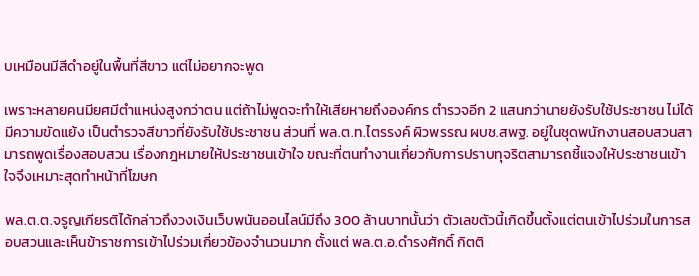บเหมือนมีสีดำอยู่ในพื้นที่สีขาว แต่ไม่อยากจะพูด

เพราะหลายคนมียศมีตำแหน่งสูงกว่าตน แต่ถ้าไม่พูดจะทำให้เสียหายถึงองค์กร ตำรวจอีก 2 แสนกว่านายยังรับใช้ประชาชน ไม่ได้มีความขัดแย้ง เป็นตำรวจสีขาวที่ยังรับใช้ประชาชน ส่วนที่ พล.ต.ท.ไตรรงค์ ผิวพรรณ ผบช.สพฐ. อยู่ในชุดพนักงานสอบสวนสามารถพูดเรื่องสอบสวน เรื่องกฎหมายให้ประชาชนเข้าใจ ขณะที่ตนทำงานเกี่ยวกับการปราบทุจริตสามารถชี้แจงให้ประชาชนเข้าใจจึงเหมาะสุดทำหน้าที่โฆษก

พล.ต.ต.จรูญเกียรติได้กล่าวถึงวงเงินเว็บพนันออนไลน์มีถึง 300 ล้านบาทนั้นว่า ตัวเลขตัวนี้เกิดขึ้นตั้งแต่ตนเข้าไปร่วมในการสอบสวนและเห็นข้าราชการเข้าไปร่วมเกี่ยวข้องจำนวนมาก ตั้งแต่ พล.ต.อ.ดำรงศักดิ์ กิตติ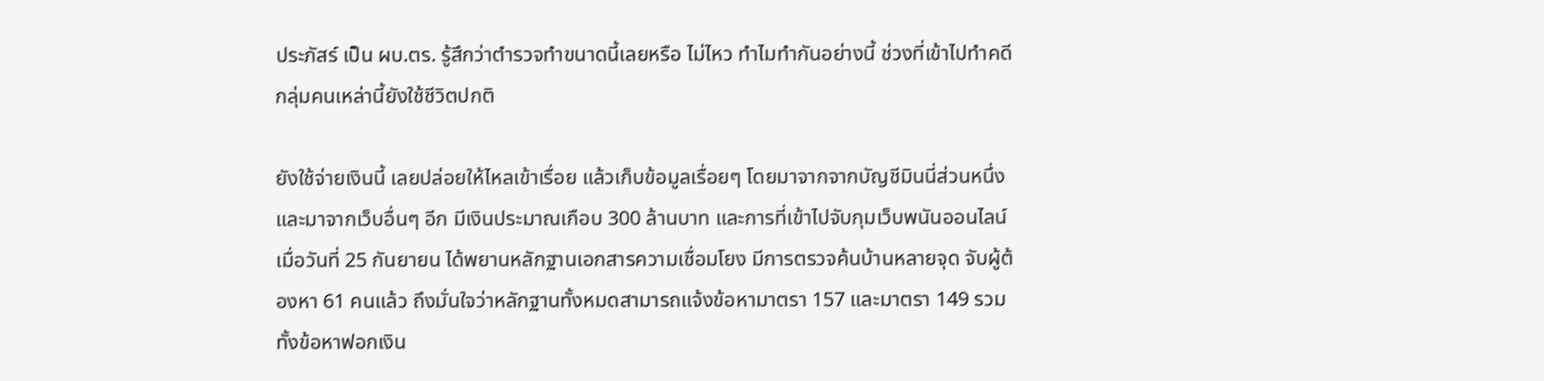ประภัสร์ เป็น ผบ.ตร. รู้สึกว่าตำรวจทำขนาดนี้เลยหรือ ไม่ไหว ทำไมทำกันอย่างนี้ ช่วงที่เข้าไปทำคดีกลุ่มคนเหล่านี้ยังใช้ชีวิตปกติ

ยังใช้จ่ายเงินนี้ เลยปล่อยให้ไหลเข้าเรื่อย แล้วเก็บข้อมูลเรื่อยๆ โดยมาจากจากบัญชีมินนี่ส่วนหนึ่ง และมาจากเว็บอื่นๆ อีก มีเงินประมาณเกือบ 300 ล้านบาท และการที่เข้าไปจับกุมเว็บพนันออนไลน์เมื่อวันที่ 25 กันยายน ได้พยานหลักฐานเอกสารความเชื่อมโยง มีการตรวจค้นบ้านหลายจุด จับผู้ต้องหา 61 คนแล้ว ถึงมั่นใจว่าหลักฐานทั้งหมดสามารถแจ้งข้อหามาตรา 157 และมาตรา 149 รวมทั้งข้อหาฟอกเงิน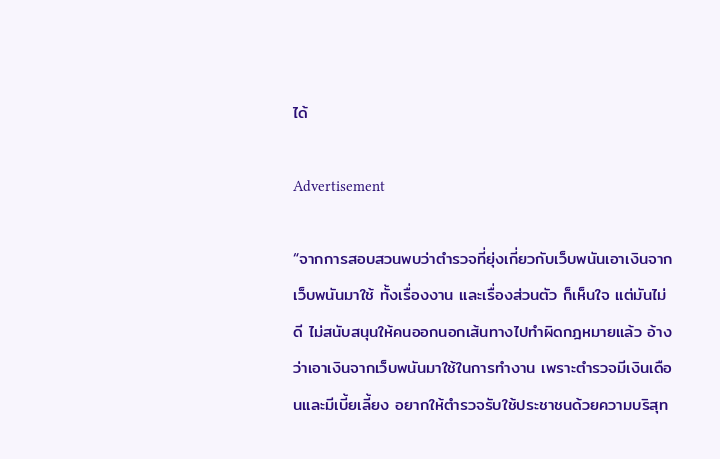ได้

Advertisement

“จากการสอบสวนพบว่าตำรวจที่ยุ่งเกี่ยวกับเว็บพนันเอาเงินจากเว็บพนันมาใช้ ทั้งเรื่องงาน และเรื่องส่วนตัว ก็เห็นใจ แต่มันไม่ดี ไม่สนับสนุนให้คนออกนอกเส้นทางไปทำผิดกฎหมายแล้ว อ้างว่าเอาเงินจากเว็บพนันมาใช้ในการทำงาน เพราะตำรวจมีเงินเดือนและมีเบี้ยเลี้ยง อยากให้ตำรวจรับใช้ประชาชนด้วยความบริสุท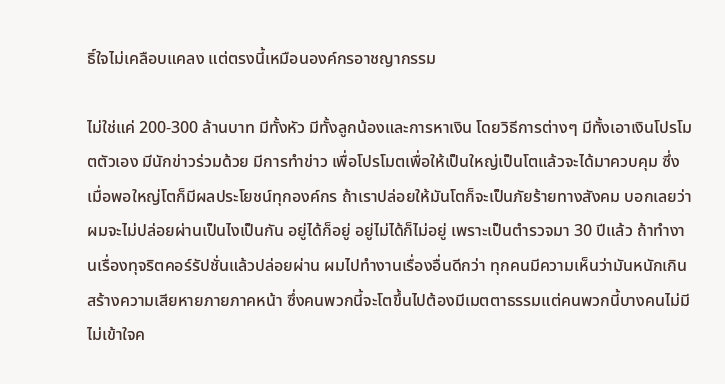ธิ์ใจไม่เคลือบแคลง แต่ตรงนี้เหมือนองค์กรอาชญากรรม

ไม่ใช่แค่ 200-300 ล้านบาท มีทั้งหัว มีทั้งลูกน้องและการหาเงิน โดยวิธีการต่างๆ มีทั้งเอาเงินโปรโมตตัวเอง มีนักข่าวร่วมด้วย มีการทำข่าว เพื่อโปรโมตเพื่อให้เป็นใหญ่เป็นโตแล้วจะได้มาควบคุม ซึ่งเมื่อพอใหญ่โตก็มีผลประโยชน์ทุกองค์กร ถ้าเราปล่อยให้มันโตก็จะเป็นภัยร้ายทางสังคม บอกเลยว่าผมจะไม่ปล่อยผ่านเป็นไงเป็นกัน อยู่ได้ก็อยู่ อยู่ไม่ได้ก็ไม่อยู่ เพราะเป็นตำรวจมา 30 ปีแล้ว ถ้าทำงานเรื่องทุจริตคอร์รัปชั่นแล้วปล่อยผ่าน ผมไปทำงานเรื่องอื่นดีกว่า ทุกคนมีความเห็นว่ามันหนักเกิน สร้างความเสียหายภายภาคหน้า ซึ่งคนพวกนี้จะโตขึ้นไปต้องมีเมตตาธรรมแต่คนพวกนี้บางคนไม่มี ไม่เข้าใจค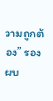วามถูกต้อง” รอง ผบ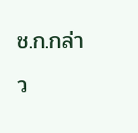ช.ก.กล่าว